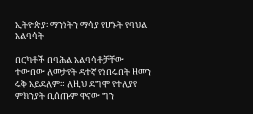ኢትዮጵያ፡ ማንነትን ማሳያ የሆኑት የባህል አልባሳት

በርካቶች በባሕል አልባሳቶቻቸው ተውበው ለመታየት ዳተኛ የነበሩበት ዘመን ሩቅ አይደለም። ለዚህ ደግሞ የተለያየ ምክንያት ቢሰጡም ዋናው ግን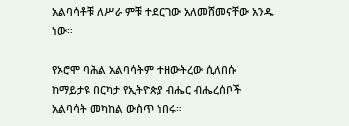አልባሳቶቹ ለሥራ ምቹ ተደርገው አለመሸመናቸው አንዱ ነው።

የኦሮሞ ባሕል አልባሳትም ተዘውትረው ሲለበሱ ከማይታዩ በርካታ የኢትዮጵያ ብሔር ብሔረሰቦች አልባሳት መካከል ውስጥ ነበሩ።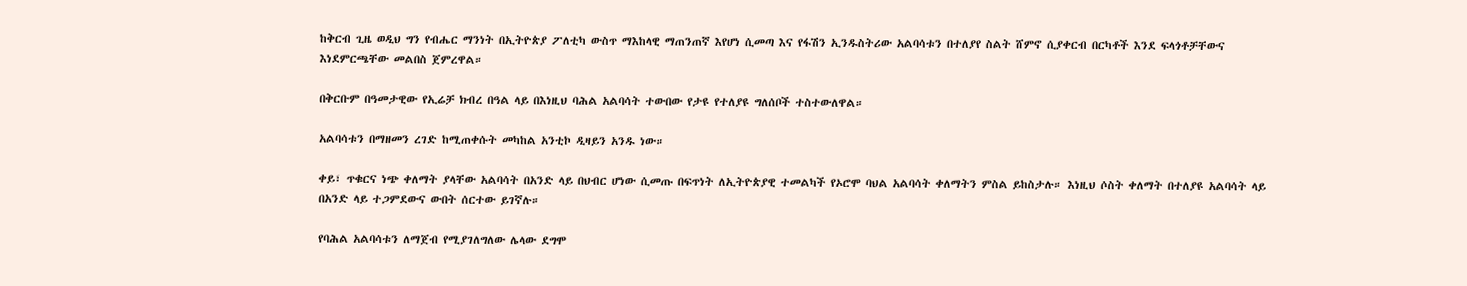ከቅርብ ጊዜ ወዲህ ግን የብሔር ማንነት በኢትዮጵያ ፖለቲካ ውስጥ ማእከላዊ ማጠንጠኛ እየሆነ ሲመጣ እና የፋሽን ኢንዱስትሪው አልባሳቱን በተለያየ ስልት ሸምኖ ሲያቀርብ በርካቶች እንደ ፍላጎቶቻቸውና እነደምርጫቸው መልበስ ጀምረዋል።

በቅርቡም በዓመታዊው የኢሬቻ ክብረ በዓል ላይ በእነዚህ ባሕል አልባሳት ተውበው የታዩ የተለያዩ ግለሰቦች ተስተውለዋል።

አልባሳቱን በማዘመን ረገድ ከሚጠቀሱት መካከል አንቲኮ ዲዛይን አንዱ ነው።

ቀይ፣ ጥቁርና ነጭ ቀለማት ያላቸው አልባሳት በአንድ ላይ በህብር ሆነው ሲመጡ በፍጥነት ለኢትዮጵያዊ ተመልካች የኦሮሞ ባህል አልባሳት ቀለማትን ምስል ይከስታሉ። እነዚህ ሶስት ቀለማት በተለያዩ አልባሳት ላይ በአንድ ላይ ተጋምደውና ውበት ሰርተው ይገኛሉ።

የባሕል አልባሳቱን ለማጀብ የሚያገለግለው ሌላው ደግሞ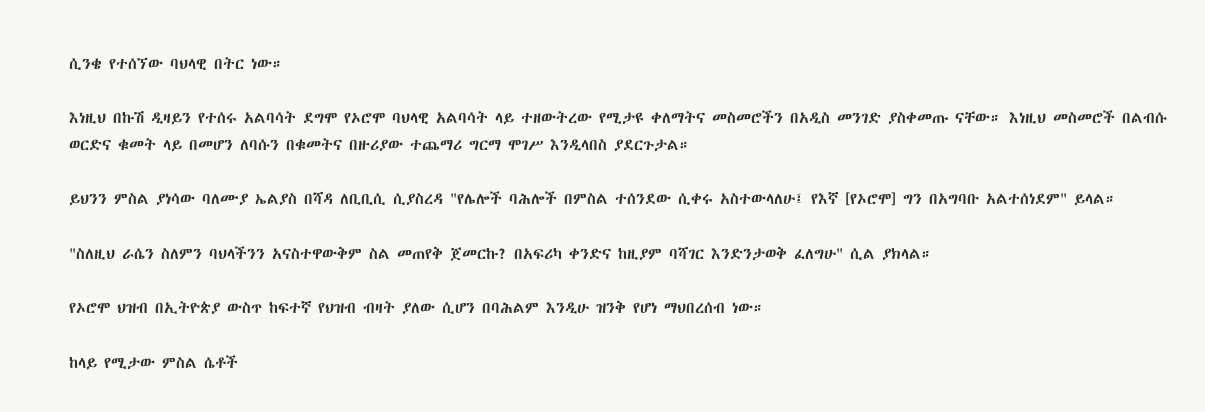ሲንቄ የተሰኘው ባህላዊ በትር ነው።

እነዚህ በኩሽ ዲዛይን የተሰሩ አልባሳት ደግሞ የኦሮሞ ባህላዊ አልባሳት ላይ ተዘውትረው የሚታዩ ቀለማትና መስመሮችን በአዲስ መንገድ ያስቀመጡ ናቸው። እነዚህ መስመሮች በልብሱ ወርድና ቁመት ላይ በመሆን ለባሱን በቁመትና በዙሪያው ተጨማሪ ግርማ ሞገሥ እንዲላበስ ያደርጉታል።

ይህንን ምስል ያነሳው ባለሙያ ኤልያስ በሻዳ ለቢቢሲ ሲያስረዳ "የሌሎች ባሕሎች በምስል ተሰንደው ሲቀሩ አስተውላለሁ፤ የእኛ [የኦሮሞ] ግን በአግባቡ አልተሰነደም" ይላል።

"ስለዚህ ራሴን ስለምን ባህላችንን አናስተዋውቅም ስል መጠየቅ ጀመርኩ? በአፍሪካ ቀንድና ከዚያም ባሻገር እንድንታወቅ ፈለግሁ" ሲል ያክላል።

የኦሮሞ ህዝብ በኢትዮጵያ ውስጥ ከፍተኛ የህዝብ ብዛት ያለው ሲሆን በባሕልም እንዲሁ ዝንቅ የሆነ ማህበረሰብ ነው።

ከላይ የሚታው ምስል ሴቶች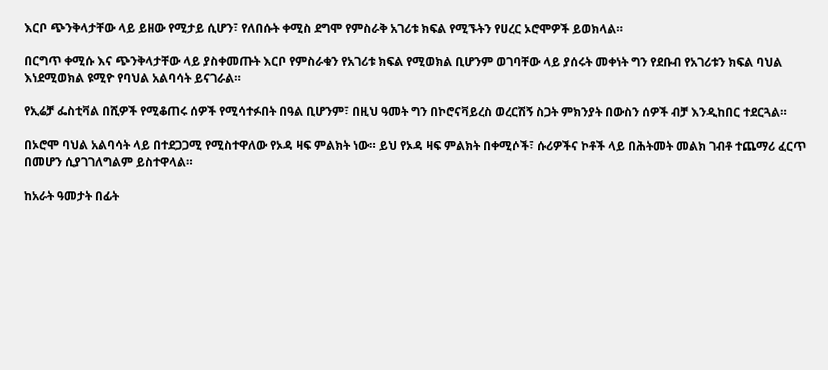እርቦ ጭንቅላታቸው ላይ ይዘው የሚታይ ሲሆን፣ የለበሱት ቀሚስ ደግሞ የምስራቅ አገሪቱ ክፍል የሚኙትን የሀረር ኦሮሞዎች ይወክላል።

በርግጥ ቀሚሱ እና ጭንቅላታቸው ላይ ያስቀመጡት እርቦ የምስራቁን የአገሪቱ ክፍል የሚወክል ቢሆንም ወገባቸው ላይ ያሰሩት መቀነት ግን የደቡብ የአገሪቱን ክፍል ባህል እነደሚወክል ዩሚዮ የባህል አልባሳት ይናገራል።

የኢሬቻ ፌስቲቫል በሺዎች የሚቆጠሩ ሰዎች የሚሳተፉበት በዓል ቢሆንም፣ በዚህ ዓመት ግን በኮሮናቫይረስ ወረርሽኝ ስጋት ምክንያት በውስን ሰዎች ብቻ እንዲከበር ተደርጓል።

በኦሮሞ ባህል አልባሳት ላይ በተደጋጋሚ የሚስተዋለው የኦዳ ዛፍ ምልክት ነው። ይህ የኦዳ ዛፍ ምልክት በቀሚሶች፣ ሱሪዎችና ኮቶች ላይ በሕትመት መልክ ገብቶ ተጨማሪ ፈርጥ በመሆን ሲያገገለግልም ይስተዋላል።

ከአራት ዓመታት በፊት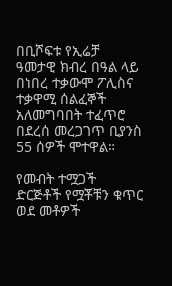በቢሾፍቱ የኢሬቻ ዓመታዊ ክብረ በዓል ላይ በነበረ ተቃውሞ ፖሊስና ተቃዋሚ ሰልፈኞች አለመግባበት ተፈጥሮ በደረሰ መረጋገጥ ቢያንስ 55 ሰዎች ሞተዋል።

የመብት ተሟጋች ድርጅቶች የሟቾቹን ቁጥር ወደ መቶዎች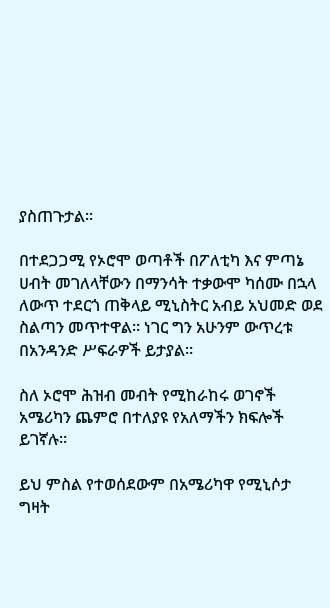ያስጠጉታል።

በተደጋጋሚ የኦሮሞ ወጣቶች በፖለቲካ እና ምጣኔ ሀብት መገለላቸውን በማንሳት ተቃውሞ ካሰሙ በኋላ ለውጥ ተደርጎ ጠቅላይ ሚኒስትር አብይ አህመድ ወደ ስልጣን መጥተዋል። ነገር ግን አሁንም ውጥረቱ በአንዳንድ ሥፍራዎች ይታያል።

ስለ ኦሮሞ ሕዝብ መብት የሚከራከሩ ወገኖች አሜሪካን ጨምሮ በተለያዩ የአለማችን ክፍሎች ይገኛሉ።

ይህ ምስል የተወሰደውም በአሜሪካዋ የሚኒሶታ ግዛት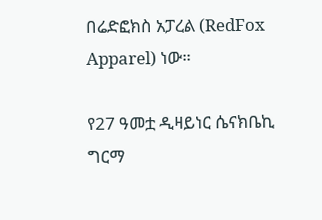በሬድፎክስ አፓረል (RedFox Apparel) ነው።

የ27 ዓመቷ ዲዛይነር ሴናክቤኪ ግርማ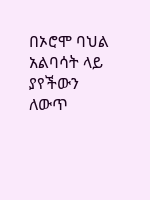በኦሮሞ ባህል አልባሳት ላይ ያየችውን ለውጥ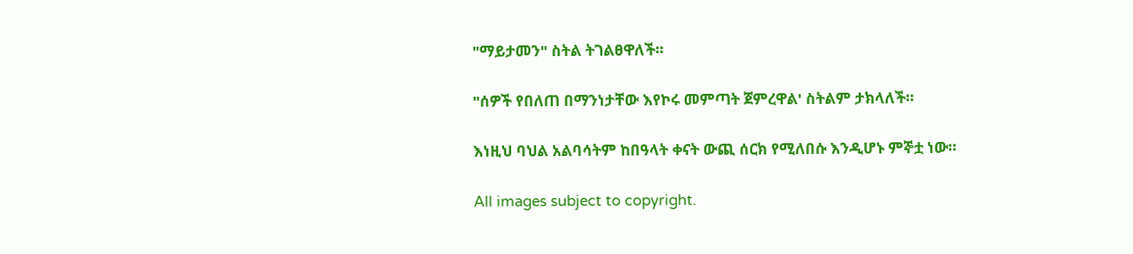"ማይታመን" ስትል ትገልፀዋለች።

"ሰዎች የበለጠ በማንነታቸው እየኮሩ መምጣት ጀምረዋል' ስትልም ታክላለች።

እነዚህ ባህል አልባሳትም ከበዓላት ቀናት ውጪ ሰርክ የሚለበሱ እንዲሆኑ ምኞቷ ነው።

All images subject to copyright.